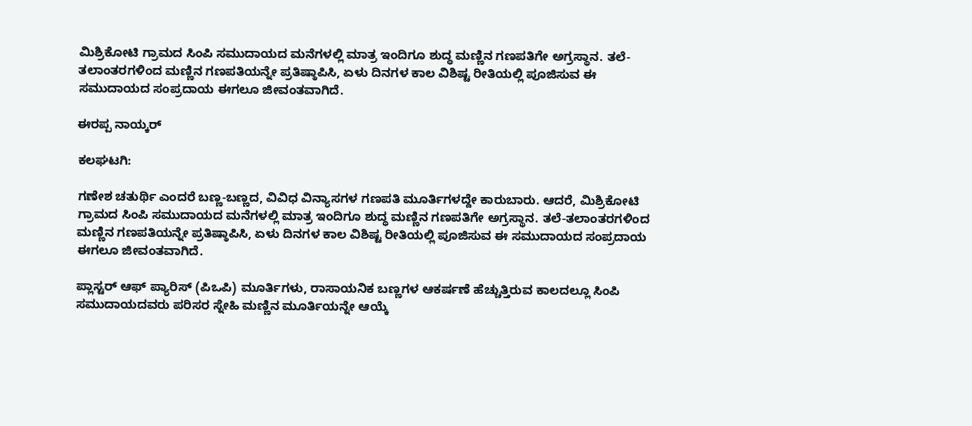ಮಿಶ್ರಿಕೋಟಿ ಗ್ರಾಮದ ಸಿಂಪಿ ಸಮುದಾಯದ ಮನೆಗಳಲ್ಲಿ ಮಾತ್ರ ಇಂದಿಗೂ ಶುದ್ಧ ಮಣ್ಣಿನ ಗಣಪತಿಗೇ ಅಗ್ರಸ್ಥಾನ. ತಲೆ-ತಲಾಂತರಗಳಿಂದ ಮಣ್ಣಿನ ಗಣಪತಿಯನ್ನೇ ಪ್ರತಿಷ್ಠಾಪಿಸಿ, ಏಳು ದಿನಗಳ ಕಾಲ ವಿಶಿಷ್ಟ ರೀತಿಯಲ್ಲಿ ಪೂಜಿಸುವ ಈ ಸಮುದಾಯದ ಸಂಪ್ರದಾಯ ಈಗಲೂ ಜೀವಂತವಾಗಿದೆ.

ಈರಪ್ಪ ನಾಯ್ಕರ್

ಕಲಘಟಗಿ:

ಗಣೇಶ ಚತುರ್ಥಿ ಎಂದರೆ ಬಣ್ಣ-ಬಣ್ಣದ, ವಿವಿಧ ವಿನ್ಯಾಸಗಳ ಗಣಪತಿ ಮೂರ್ತಿಗಳದ್ದೇ ಕಾರುಬಾರು. ಆದರೆ, ಮಿಶ್ರಿಕೋಟಿ ಗ್ರಾಮದ ಸಿಂಪಿ ಸಮುದಾಯದ ಮನೆಗಳಲ್ಲಿ ಮಾತ್ರ ಇಂದಿಗೂ ಶುದ್ಧ ಮಣ್ಣಿನ ಗಣಪತಿಗೇ ಅಗ್ರಸ್ಥಾನ. ತಲೆ-ತಲಾಂತರಗಳಿಂದ ಮಣ್ಣಿನ ಗಣಪತಿಯನ್ನೇ ಪ್ರತಿಷ್ಠಾಪಿಸಿ, ಏಳು ದಿನಗಳ ಕಾಲ ವಿಶಿಷ್ಟ ರೀತಿಯಲ್ಲಿ ಪೂಜಿಸುವ ಈ ಸಮುದಾಯದ ಸಂಪ್ರದಾಯ ಈಗಲೂ ಜೀವಂತವಾಗಿದೆ.

ಪ್ಲಾಸ್ಟರ್ ಆಫ್ ಪ್ಯಾರಿಸ್ (ಪಿಒಪಿ) ಮೂರ್ತಿಗಳು, ರಾಸಾಯನಿಕ ಬಣ್ಣಗಳ ಆಕರ್ಷಣೆ ಹೆಚ್ಚುತ್ತಿರುವ ಕಾಲದಲ್ಲೂ ಸಿಂಪಿ ಸಮುದಾಯದವರು ಪರಿಸರ ಸ್ನೇಹಿ ಮಣ್ಣಿನ ಮೂರ್ತಿಯನ್ನೇ ಆಯ್ಕೆ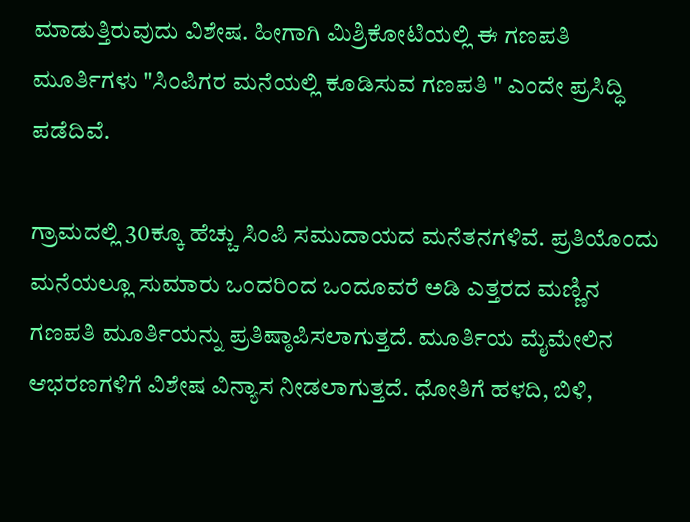ಮಾಡುತ್ತಿರುವುದು ವಿಶೇಷ. ಹೀಗಾಗಿ ಮಿಶ್ರಿಕೋಟಿಯಲ್ಲಿ ಈ ಗಣಪತಿ ಮೂರ್ತಿಗಳು "ಸಿಂಪಿಗರ ಮನೆಯಲ್ಲಿ ಕೂಡಿಸುವ ಗಣಪತಿ " ಎಂದೇ ಪ್ರಸಿದ್ಧಿ ಪಡೆದಿವೆ.

ಗ್ರಾಮದಲ್ಲಿ 30ಕ್ಕೂ ಹೆಚ್ಚು ಸಿಂಪಿ ಸಮುದಾಯದ ಮನೆತನಗಳಿವೆ. ಪ್ರತಿಯೊಂದು ಮನೆಯಲ್ಲೂ ಸುಮಾರು ಒಂದರಿಂದ ಒಂದೂವರೆ ಅಡಿ ಎತ್ತರದ ಮಣ್ಣಿನ ಗಣಪತಿ ಮೂರ್ತಿಯನ್ನು ಪ್ರತಿಷ್ಠಾಪಿಸಲಾಗುತ್ತದೆ. ಮೂರ್ತಿಯ ಮೈಮೇಲಿನ ಆಭರಣಗಳಿಗೆ ವಿಶೇಷ ವಿನ್ಯಾಸ ನೀಡಲಾಗುತ್ತದೆ. ಧೋತಿಗೆ ಹಳದಿ, ಬಿಳಿ,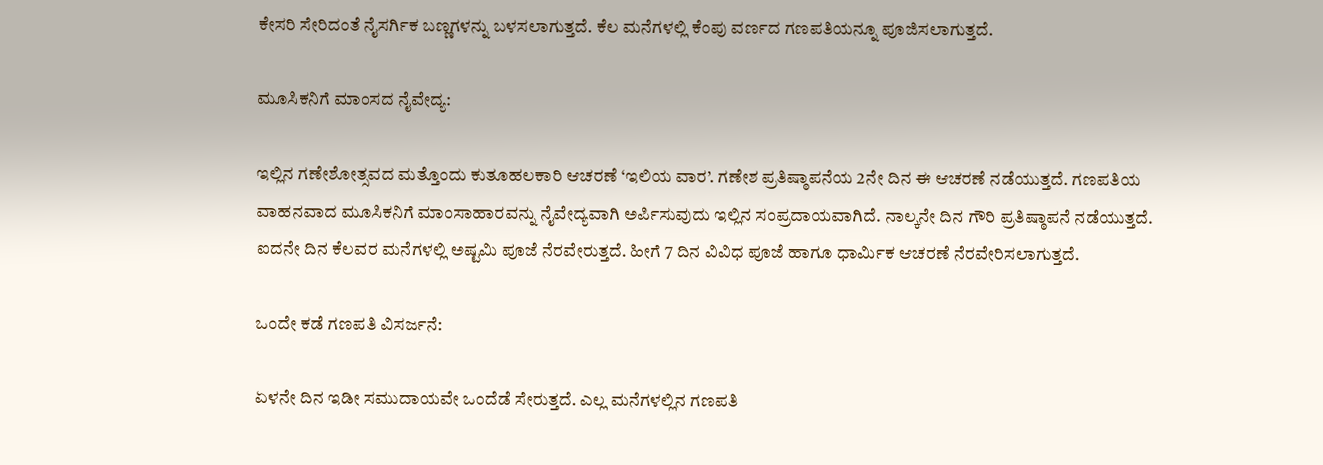ಕೇಸರಿ ಸೇರಿದಂತೆ ನೈಸರ್ಗಿಕ ಬಣ್ಣಗಳನ್ನು ಬಳಸಲಾಗುತ್ತದೆ. ಕೆಲ ಮನೆಗಳಲ್ಲಿ ಕೆಂಪು ವರ್ಣದ ಗಣಪತಿಯನ್ನೂ ಪೂಜಿಸಲಾಗುತ್ತದೆ.

ಮೂಸಿಕನಿಗೆ ಮಾಂಸದ ನೈವೇದ್ಯ:

ಇಲ್ಲಿನ ಗಣೇಶೋತ್ಸವದ ಮತ್ತೊಂದು ಕುತೂಹಲಕಾರಿ ಆಚರಣೆ ‘ಇಲಿಯ ವಾರ’. ಗಣೇಶ ಪ್ರತಿಷ್ಠಾಪನೆಯ 2ನೇ ದಿನ ಈ ಆಚರಣೆ ನಡೆಯುತ್ತದೆ. ಗಣಪತಿಯ ವಾಹನವಾದ ಮೂಸಿಕನಿಗೆ ಮಾಂಸಾಹಾರವನ್ನು ನೈವೇದ್ಯವಾಗಿ ಅರ್ಪಿಸುವುದು ಇಲ್ಲಿನ ಸಂಪ್ರದಾಯವಾಗಿದೆ. ನಾಲ್ಕನೇ ದಿನ ಗೌರಿ ಪ್ರತಿಷ್ಠಾಪನೆ ನಡೆಯುತ್ತದೆ. ಐದನೇ ದಿನ ಕೆಲವರ ಮನೆಗಳಲ್ಲಿ ಅಷ್ಟಮಿ ಪೂಜೆ ನೆರವೇರುತ್ತದೆ. ಹೀಗೆ 7 ದಿನ ವಿವಿಧ ಪೂಜೆ ಹಾಗೂ ಧಾರ್ಮಿಕ ಆಚರಣೆ ನೆರವೇರಿಸಲಾಗುತ್ತದೆ.

ಒಂದೇ ಕಡೆ ಗಣಪತಿ ವಿಸರ್ಜನೆ:

ಏಳನೇ ದಿನ ಇಡೀ ಸಮುದಾಯವೇ ಒಂದೆಡೆ ಸೇರುತ್ತದೆ. ಎಲ್ಲ ಮನೆಗಳಲ್ಲಿನ ಗಣಪತಿ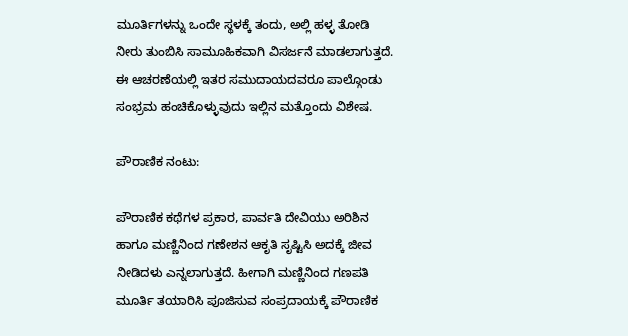ಮೂರ್ತಿಗಳನ್ನು ಒಂದೇ ಸ್ಥಳಕ್ಕೆ ತಂದು, ಅಲ್ಲಿ ಹಳ್ಳ ತೋಡಿ ನೀರು ತುಂಬಿಸಿ ಸಾಮೂಹಿಕವಾಗಿ ವಿಸರ್ಜನೆ ಮಾಡಲಾಗುತ್ತದೆ. ಈ ಆಚರಣೆಯಲ್ಲಿ ಇತರ ಸಮುದಾಯದವರೂ ಪಾಲ್ಗೊಂಡು ಸಂಭ್ರಮ ಹಂಚಿಕೊಳ್ಳುವುದು ಇಲ್ಲಿನ ಮತ್ತೊಂದು ವಿಶೇಷ.

ಪೌರಾಣಿಕ ನಂಟು:

ಪೌರಾಣಿಕ ಕಥೆಗಳ ಪ್ರಕಾರ, ಪಾರ್ವತಿ ದೇವಿಯು ಅರಿಶಿನ ಹಾಗೂ ಮಣ್ಣಿನಿಂದ ಗಣೇಶನ ಆಕೃತಿ ಸೃಷ್ಟಿಸಿ ಅದಕ್ಕೆ ಜೀವ ನೀಡಿದಳು ಎನ್ನಲಾಗುತ್ತದೆ. ಹೀಗಾಗಿ ಮಣ್ಣಿನಿಂದ ಗಣಪತಿ ಮೂರ್ತಿ ತಯಾರಿಸಿ ಪೂಜಿಸುವ ಸಂಪ್ರದಾಯಕ್ಕೆ ಪೌರಾಣಿಕ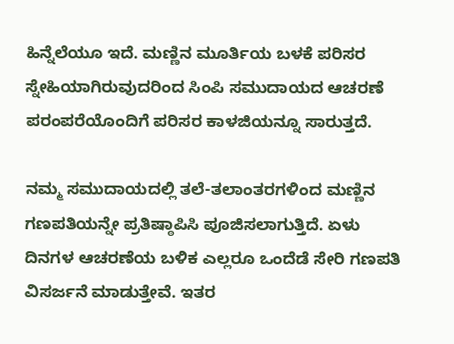ಹಿನ್ನೆಲೆಯೂ ಇದೆ. ಮಣ್ಣಿನ ಮೂರ್ತಿಯ ಬಳಕೆ ಪರಿಸರ ಸ್ನೇಹಿಯಾಗಿರುವುದರಿಂದ ಸಿಂಪಿ ಸಮುದಾಯದ ಆಚರಣೆ ಪರಂಪರೆಯೊಂದಿಗೆ ಪರಿಸರ ಕಾಳಜಿಯನ್ನೂ ಸಾರುತ್ತದೆ.

ನಮ್ಮ ಸಮುದಾಯದಲ್ಲಿ ತಲೆ-ತಲಾಂತರಗಳಿಂದ ಮಣ್ಣಿನ ಗಣಪತಿಯನ್ನೇ ಪ್ರತಿಷ್ಠಾಪಿಸಿ ಪೂಜಿಸಲಾಗುತ್ತಿದೆ. ಏಳು ದಿನಗಳ ಆಚರಣೆಯ ಬಳಿಕ ಎಲ್ಲರೂ ಒಂದೆಡೆ ಸೇರಿ ಗಣಪತಿ ವಿಸರ್ಜನೆ ಮಾಡುತ್ತೇವೆ. ಇತರ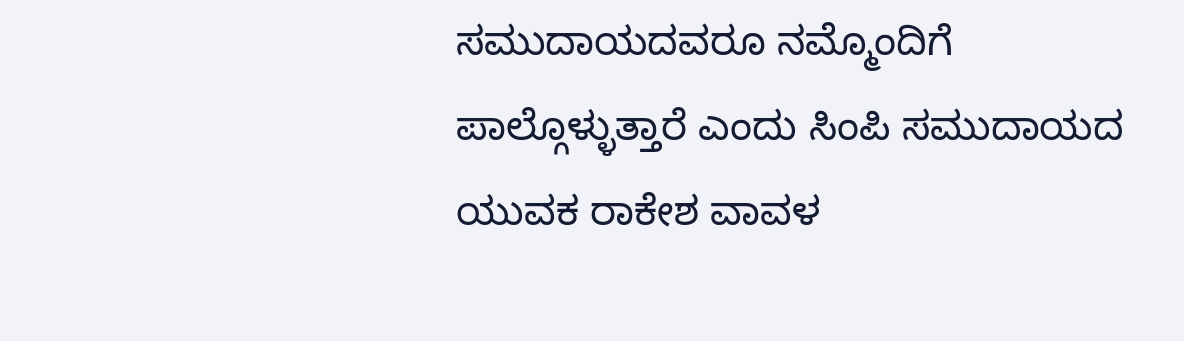ಸಮುದಾಯದವರೂ ನಮ್ಮೊಂದಿಗೆ ಪಾಲ್ಗೊಳ್ಳುತ್ತಾರೆ ಎಂದು ಸಿಂಪಿ ಸಮುದಾಯದ ಯುವಕ ರಾಕೇಶ ವಾವಳ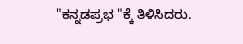"ಕನ್ನಡಪ್ರಭ "ಕ್ಕೆ ತಿಳಿಸಿದರು.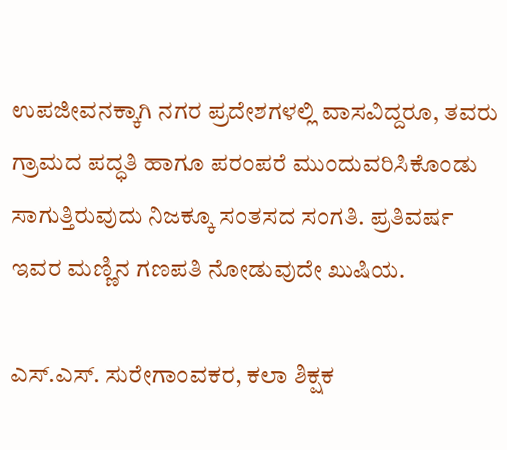ಉಪಜೀವನಕ್ಕಾಗಿ ನಗರ ಪ್ರದೇಶಗಳಲ್ಲಿ ವಾಸವಿದ್ದರೂ, ತವರು ಗ್ರಾಮದ ಪದ್ಧತಿ ಹಾಗೂ ಪರಂಪರೆ ಮುಂದುವರಿಸಿಕೊಂಡು ಸಾಗುತ್ತಿರುವುದು ನಿಜಕ್ಕೂ ಸಂತಸದ ಸಂಗತಿ. ಪ್ರತಿವರ್ಷ ಇವರ ಮಣ್ಣಿನ ಗಣಪತಿ ನೋಡುವುದೇ ಖುಷಿಯ.

ಎಸ್.ಎಸ್. ಸುರೇಗಾಂವಕರ, ಕಲಾ ಶಿಕ್ಷಕ